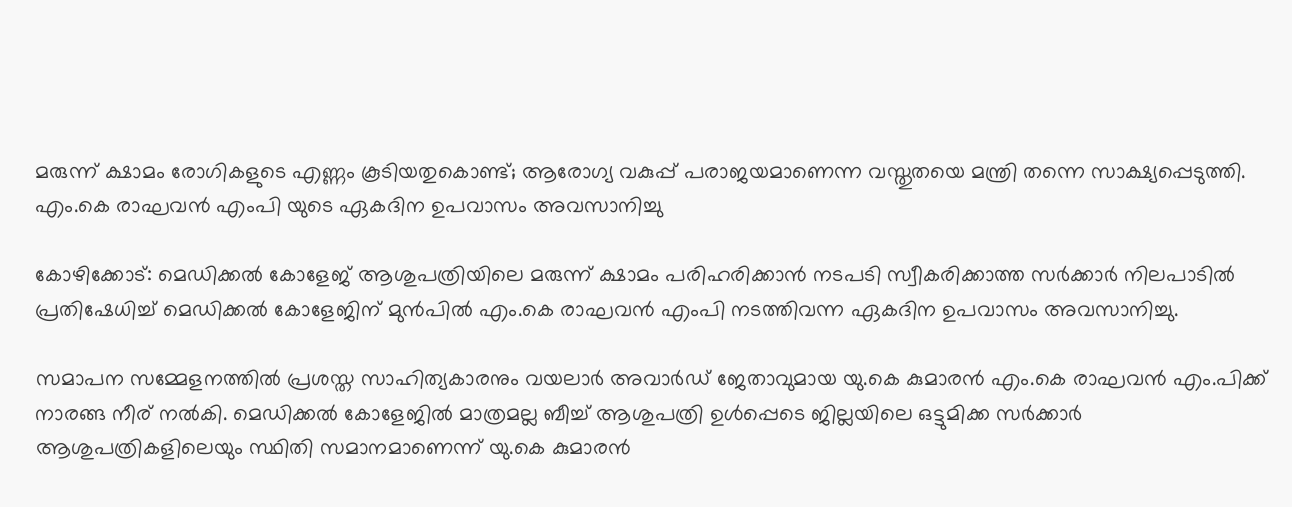മരുന്ന് ക്ഷാമം രോഗികളുടെ എണ്ണം കൂടിയതുകൊണ്ട്; ആരോഗ്യ വകുപ്പ് പരാജയമാണെന്ന വസ്തുതയെ മന്ത്രി തന്നെ സാക്ഷ്യപ്പെടുത്തി. എം.കെ രാഘവൻ എംപി യുടെ ഏകദിന ഉപവാസം അവസാനിച്ചു

കോഴിക്കോട്: മെഡിക്കൽ കോളേജ് ആശുപത്രിയിലെ മരുന്ന് ക്ഷാമം പരിഹരിക്കാൻ നടപടി സ്വീകരിക്കാത്ത സർക്കാർ നിലപാടിൽ പ്രതിഷേധിച്ച് മെഡിക്കൽ കോളേജിന് മുൻപിൽ എം.കെ രാഘവൻ എംപി നടത്തിവന്ന ഏകദിന ഉപവാസം അവസാനിച്ചു.

സമാപന സമ്മേളനത്തിൽ പ്രശസ്ത സാഹിത്യകാരനും വയലാർ അവാർഡ് ജേതാവുമായ യു.കെ കുമാരൻ എം.കെ രാഘവൻ എം.പിക്ക് നാരങ്ങ നീര്‌ നൽകി. മെഡിക്കൽ കോളേജിൽ മാത്രമല്ല ബീച്ച് ആശുപത്രി ഉൾപ്പെടെ ജില്ലയിലെ ഒട്ടുമിക്ക സർക്കാർ ആശുപത്രികളിലെയും സ്ഥിതി സമാനമാണെന്ന് യു.കെ കുമാരൻ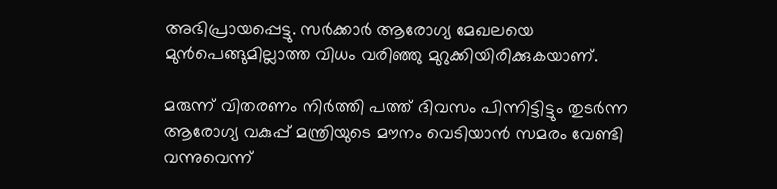അഭിപ്രായപ്പെട്ടു. സർക്കാർ ആരോഗ്യ മേഖലയെ മുൻപെങ്ങുമില്ലാത്ത വിധം വരിഞ്ഞു മുറുക്കിയിരിക്കുകയാണ്.

മരുന്ന് വിതരണം നിർത്തി പത്ത് ദിവസം പിന്നിട്ടിട്ടും തുടർന്ന ആരോഗ്യ വകുപ്പ് മന്ത്രിയുടെ മൗനം വെടിയാൻ സമരം വേണ്ടി വന്നുവെന്ന്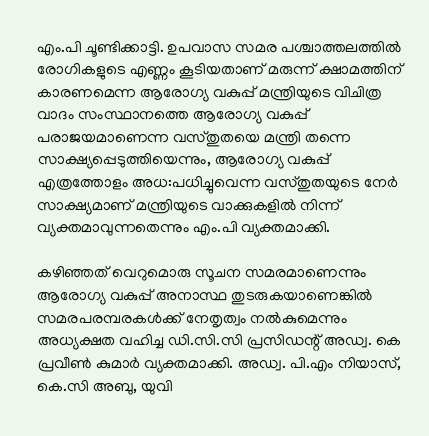എം.പി ചൂണ്ടിക്കാട്ടി. ഉപവാസ സമര പശ്ചാത്തലത്തിൽ രോഗികളുടെ എണ്ണം കൂടിയതാണ് മരുന്ന് ക്ഷാമത്തിന് കാരണമെന്ന ആരോഗ്യ വകുപ്പ് മന്ത്രിയുടെ വിചിത്ര വാദം സംസ്ഥാനത്തെ ആരോഗ്യ വകുപ്പ് പരാജയമാണെന്ന വസ്തുതയെ മന്ത്രി തന്നെ സാക്ഷ്യപ്പെടുത്തിയെന്നും, ആരോഗ്യ വകുപ്പ് എത്രത്തോളം അധ:പധിച്ചുവെന്ന വസ്തുതയുടെ നേർ സാക്ഷ്യമാണ് മന്ത്രിയുടെ വാക്കുകളിൽ നിന്ന് വ്യക്തമാവുന്നതെന്നും എം.പി വ്യക്തമാക്കി.

കഴിഞ്ഞത് വെറുമൊരു സൂചന സമരമാണെന്നും ആരോഗ്യ വകുപ്പ് അനാസ്ഥ തുടരുകയാണെങ്കിൽ സമരപരമ്പരകൾക്ക് നേതൃത്വം നൽകുമെന്നും അധ്യക്ഷത വഹിച്ച ഡി.സി.സി പ്രസിഡന്റ് അഡ്വ. കെ പ്രവീൺ കുമാർ വ്യക്തമാക്കി. അഡ്വ. പി.എം നിയാസ്, കെ.സി അബു, യുവി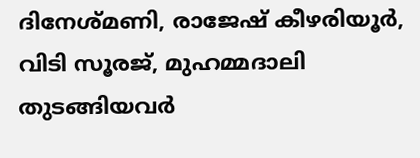ദിനേശ്മണി, രാജേഷ് കീഴരിയൂർ, വിടി സൂരജ്, മുഹമ്മദാലി തുടങ്ങിയവർ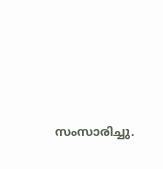സംസാരിച്ചു.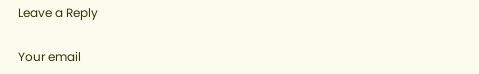Leave a Reply

Your email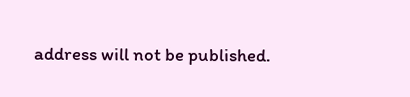address will not be published.